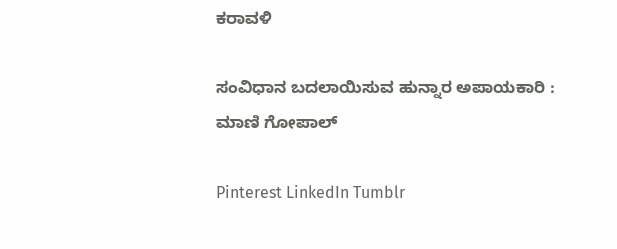ಕರಾವಳಿ

ಸಂವಿಧಾನ ಬದಲಾಯಿಸುವ ಹುನ್ನಾರ ಅಪಾಯಕಾರಿ : ಮಾಣಿ ಗೋಪಾಲ್

Pinterest LinkedIn Tumblr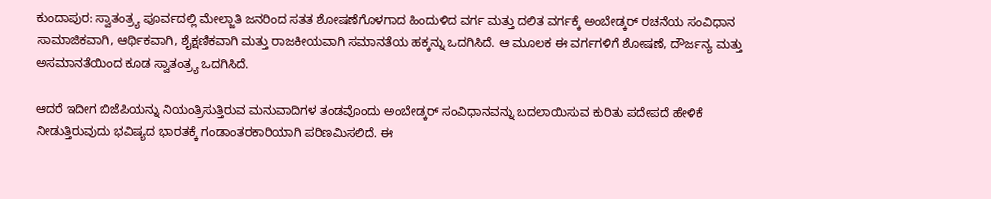ಕುಂದಾಪುರ: ಸ್ವಾತಂತ್ರ್ಯ ಪೂರ್ವದಲ್ಲಿ ಮೇಲ್ಜಾತಿ ಜನರಿಂದ ಸತತ ಶೋಷಣೆಗೊಳಗಾದ ಹಿಂದುಳಿದ ವರ್ಗ ಮತ್ತು ದಲಿತ ವರ್ಗಕ್ಕೆ ಅಂಬೇಡ್ಕರ್ ರಚನೆಯ ಸಂವಿಧಾನ ಸಾಮಾಜಿಕವಾಗಿ, ಆರ್ಥಿಕವಾಗಿ, ಶೈಕ್ಷಣಿಕವಾಗಿ ಮತ್ತು ರಾಜಕೀಯವಾಗಿ ಸಮಾನತೆಯ ಹಕ್ಕನ್ನು ಒದಗಿಸಿದೆ. ಆ ಮೂಲಕ ಈ ವರ್ಗಗಳಿಗೆ ಶೋಷಣೆ, ದೌರ್ಜನ್ಯ ಮತ್ತು ಅಸಮಾನತೆಯಿಂದ ಕೂಡ ಸ್ವಾತಂತ್ರ್ಯ ಒದಗಿಸಿದೆ.

ಆದರೆ ಇದೀಗ ಬಿಜೆಪಿಯನ್ನು ನಿಯಂತ್ರಿಸುತ್ತಿರುವ ಮನುವಾದಿಗಳ ತಂಡವೊಂದು ಅಂಬೇಡ್ಕರ್ ಸಂವಿಧಾನವನ್ನು ಬದಲಾಯಿಸುವ ಕುರಿತು ಪದೇಪದೆ ಹೇಳಿಕೆ ನೀಡುತ್ತಿರುವುದು ಭವಿಷ್ಯದ ಭಾರತಕ್ಕೆ ಗಂಡಾಂತರಕಾರಿಯಾಗಿ ಪರಿಣಮಿಸಲಿದೆ. ಈ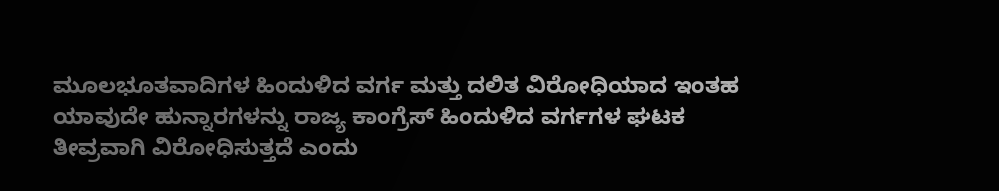ಮೂಲಭೂತವಾದಿಗಳ ಹಿಂದುಳಿದ ವರ್ಗ ಮತ್ತು ದಲಿತ ವಿರೋಧಿಯಾದ ಇಂತಹ ಯಾವುದೇ ಹುನ್ನಾರಗಳನ್ನು ರಾಜ್ಯ ಕಾಂಗ್ರೆಸ್ ಹಿಂದುಳಿದ ವರ್ಗಗಳ ಘಟಕ ತೀವ್ರವಾಗಿ ವಿರೋಧಿಸುತ್ತದೆ ಎಂದು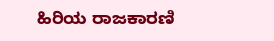ಹಿರಿಯ ರಾಜಕಾರಣಿ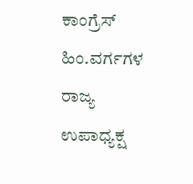ಕಾಂಗ್ರೆಸ್ ಹಿಂ.ವರ್ಗಗಳ ರಾಜ್ಯ ಉಪಾಧ್ಯಕ್ಷ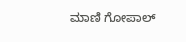ಮಾಣಿ ಗೋಪಾಲ್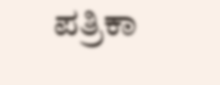ಪತ್ರಿಕಾ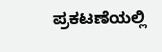ಪ್ರಕಟಣೆಯಲ್ಲಿ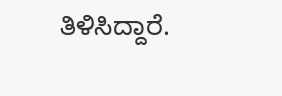ತಿಳಿಸಿದ್ದಾರೆ.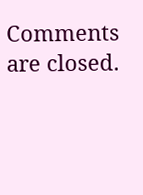Comments are closed.